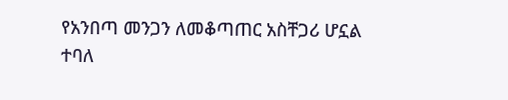የአንበጣ መንጋን ለመቆጣጠር አስቸጋሪ ሆኗል ተባለ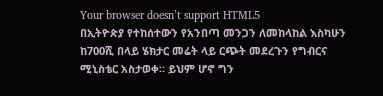Your browser doesn’t support HTML5
በኢትዮጵያ የተከሰተውን የአንበጣ መንጋን ለመከላከል እስካሁን ከ700ሺ በላይ ሄክታር መሬት ላይ ርጭት መደረጉን የግብርና ሚኒስቴር አስታወቀ። ይህም ሆኖ ግን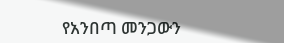የአንበጣ መንጋውን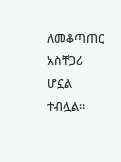ለመቆጣጠር አስቸጋሪ ሆኗል ተብሏል።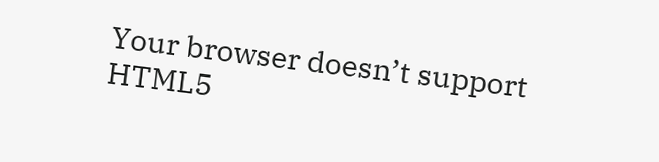Your browser doesn’t support HTML5